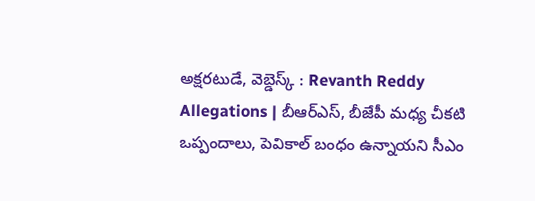అక్షరటుడే, వెబ్డెస్క్ : Revanth Reddy Allegations | బీఆర్ఎస్, బీజేపీ మధ్య చీకటి ఒప్పందాలు, పెవికాల్ బంధం ఉన్నాయని సీఎం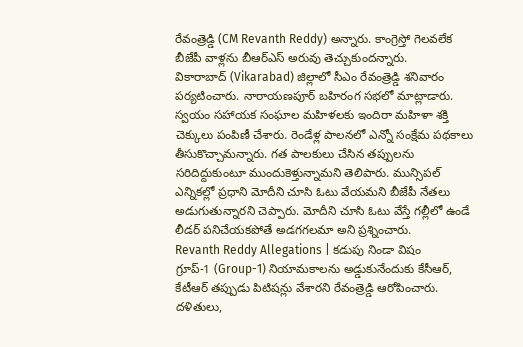రేవంత్రెడ్డి (CM Revanth Reddy) అన్నారు. కాంగ్రెస్తో గెలవలేక బీజేపీ వాళ్లను బీఆర్ఎస్ అరువు తెచ్చుకుందన్నారు.
వికారాబాద్ (Vikarabad) జిల్లాలో సీఎం రేవంత్రెడ్డి శనివారం పర్యటించారు. నారాయణపూర్ బహిరంగ సభలో మాట్లాడారు. స్వయం సహాయక సంఘాల మహిళలకు ఇందిరా మహిళా శక్తి చెక్కులు పంపిణీ చేశారు. రెండేళ్ల పాలనలో ఎన్నో సంక్షేమ పథకాలు తీసుకొచ్చామన్నారు. గత పాలకులు చేసిన తప్పులను సరిదిద్దుకుంటూ ముందుకెళ్తున్నామని తెలిపారు. మున్సిపల్ ఎన్నికల్లో ప్రధాని మోదీని చూసి ఓటు వేయమని బీజేపీ నేతలు అడుగుతున్నారని చెప్పారు. మోదీని చూసి ఓటు వేస్తే గల్లీలో ఉండే లీడర్ పనిచేయకపోతే అడగగలమా అని ప్రశ్నించారు.
Revanth Reddy Allegations | కడుపు నిండా విషం
గ్రూప్-1 (Group-1) నియామకాలను అడ్డుకునేందుకు కేసీఆర్, కేటీఆర్ తప్పుడు పిటిషన్లు వేశారని రేవంత్రెడ్డి ఆరోపించారు. దళితులు,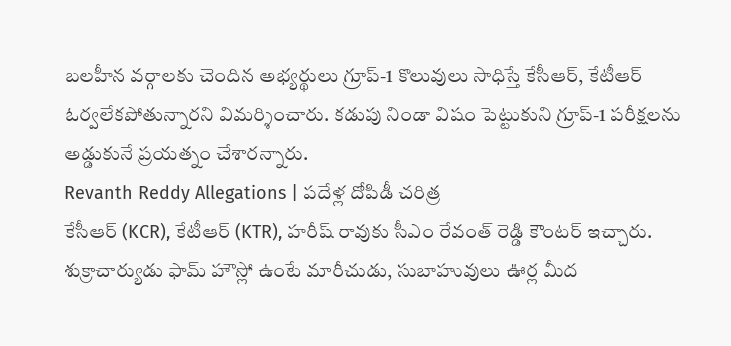బలహీన వర్గాలకు చెందిన అభ్యర్థులు గ్రూప్-1 కొలువులు సాధిస్తే కేసీఆర్, కేటీఆర్ ఓర్వలేకపోతున్నారని విమర్శించారు. కడుపు నిండా విషం పెట్టుకుని గ్రూప్-1 పరీక్షలను అడ్డుకునే ప్రయత్నం చేశారన్నారు.
Revanth Reddy Allegations | పదేళ్ల దోపిడీ చరిత్ర
కేసీఆర్ (KCR), కేటీఆర్ (KTR), హరీష్ రావుకు సీఎం రేవంత్ రెడ్డి కౌంటర్ ఇచ్చారు. శుక్రాచార్యుడు ఫామ్ హౌస్లో ఉంటే మారీచుడు, సుబాహువులు ఊర్ల మీద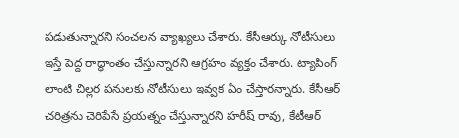పడుతున్నారని సంచలన వ్యాఖ్యలు చేశారు. కేసీఆర్కు నోటీసులు ఇస్తే పెద్ద రాద్ధాంతం చేస్తున్నారని ఆగ్రహం వ్యక్తం చేశారు. ట్యాపింగ్ లాంటి చిల్లర పనులకు నోటీసులు ఇవ్వక ఏం చేస్తారన్నారు. కేసీఆర్ చరిత్రను చెరిపేసే ప్రయత్నం చేస్తున్నారని హరీష్ రావు, కేటీఆర్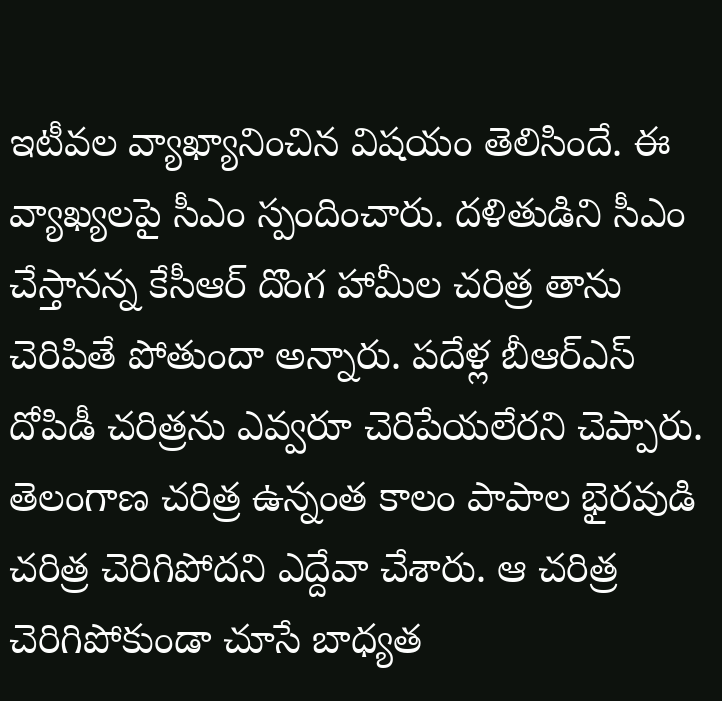ఇటీవల వ్యాఖ్యానించిన విషయం తెలిసిందే. ఈ వ్యాఖ్యలపై సీఎం స్పందించారు. దళితుడిని సీఎం చేస్తానన్న కేసీఆర్ దొంగ హామీల చరిత్ర తాను చెరిపితే పోతుందా అన్నారు. పదేళ్ల బీఆర్ఎస్ దోపిడీ చరిత్రను ఎవ్వరూ చెరిపేయలేరని చెప్పారు. తెలంగాణ చరిత్ర ఉన్నంత కాలం పాపాల భైరవుడి చరిత్ర చెరిగిపోదని ఎద్దేవా చేశారు. ఆ చరిత్ర చెరిగిపోకుండా చూసే బాధ్యత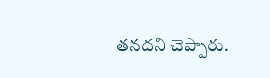తనదని చెప్పారు.